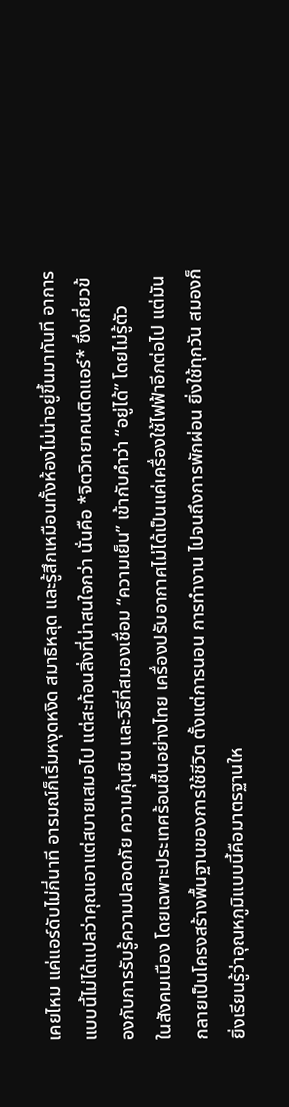เคยไหม แค่แอร์ดับไม่กี่นาที อารมณ์ก็เริ่มหงุดหงิด สมาธิหลุด และรู้สึกเหมือนทั้งห้องไม่น่าอยู่ขึ้นมาทันที อาการแบบนี้ไม่ได้แปลว่าคุณเอาแต่สบายเสมอไป แต่สะท้อนสิ่งที่น่าสนใจกว่า นั่นคือ *จิตวิทยาคนติดแอร์* ซึ่งเกี่ยวข้องกับการรับรู้ความปลอดภัย ความคุ้นชิน และวิธีที่สมองเชื่อม “ความเย็น” เข้ากับคำว่า “อยู่ได้” โดยไม่รู้ตัว
ในสังคมเมือง โดยเฉพาะประเทศร้อนชื้นอย่างไทย เครื่องปรับอากาศไม่ได้เป็นแค่เครื่องใช้ไฟฟ้าอีกต่อไป แต่มันกลายเป็นโครงสร้างพื้นฐานของการใช้ชีวิต ตั้งแต่การนอน การทำงาน ไปจนถึงการพักผ่อน ยิ่งใช้ทุกวัน สมองก็ยิ่งเรียนรู้ว่าอุณหภูมิแบบนี้คือมาตรฐานให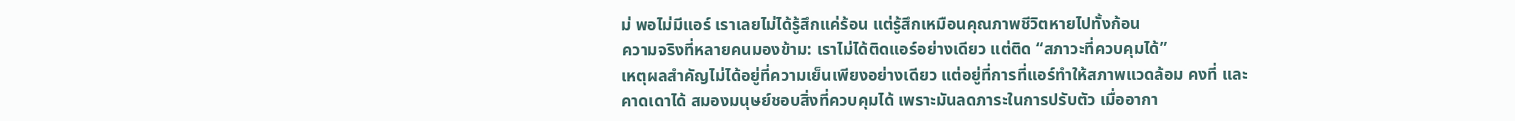ม่ พอไม่มีแอร์ เราเลยไม่ได้รู้สึกแค่ร้อน แต่รู้สึกเหมือนคุณภาพชีวิตหายไปทั้งก้อน
ความจริงที่หลายคนมองข้าม: เราไม่ได้ติดแอร์อย่างเดียว แต่ติด “สภาวะที่ควบคุมได้”
เหตุผลสำคัญไม่ได้อยู่ที่ความเย็นเพียงอย่างเดียว แต่อยู่ที่การที่แอร์ทำให้สภาพแวดล้อม คงที่ และ คาดเดาได้ สมองมนุษย์ชอบสิ่งที่ควบคุมได้ เพราะมันลดภาระในการปรับตัว เมื่ออากา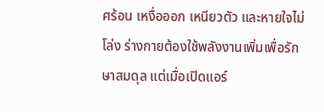ศร้อน เหงื่อออก เหนียวตัว และหายใจไม่โล่ง ร่างกายต้องใช้พลังงานเพิ่มเพื่อรักษาสมดุล แต่เมื่อเปิดแอร์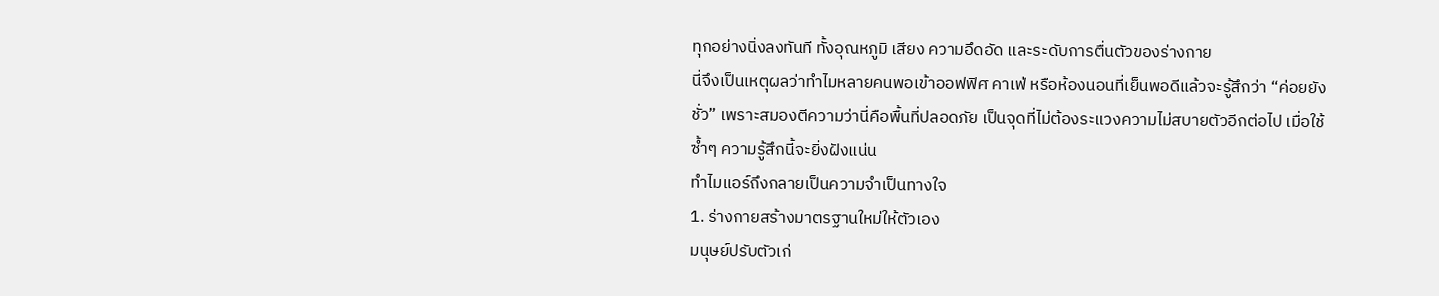ทุกอย่างนิ่งลงทันที ทั้งอุณหภูมิ เสียง ความอึดอัด และระดับการตื่นตัวของร่างกาย
นี่จึงเป็นเหตุผลว่าทำไมหลายคนพอเข้าออฟฟิศ คาเฟ่ หรือห้องนอนที่เย็นพอดีแล้วจะรู้สึกว่า “ค่อยยังชั่ว” เพราะสมองตีความว่านี่คือพื้นที่ปลอดภัย เป็นจุดที่ไม่ต้องระแวงความไม่สบายตัวอีกต่อไป เมื่อใช้ซ้ำๆ ความรู้สึกนี้จะยิ่งฝังแน่น
ทำไมแอร์ถึงกลายเป็นความจำเป็นทางใจ
1. ร่างกายสร้างมาตรฐานใหม่ให้ตัวเอง
มนุษย์ปรับตัวเก่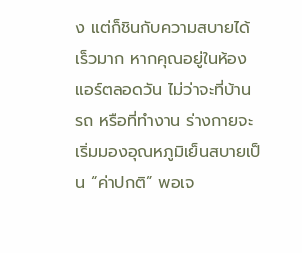ง แต่ก็ชินกับความสบายได้เร็วมาก หากคุณอยู่ในห้องแอร์ตลอดวัน ไม่ว่าจะที่บ้าน รถ หรือที่ทำงาน ร่างกายจะเริ่มมองอุณหภูมิเย็นสบายเป็น “ค่าปกติ” พอเจ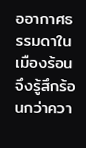ออากาศธรรมดาในเมืองร้อน จึงรู้สึกร้อนกว่าควา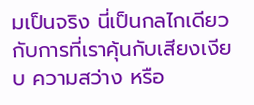มเป็นจริง นี่เป็นกลไกเดียวกับการที่เราคุ้นกับเสียงเงียบ ความสว่าง หรือ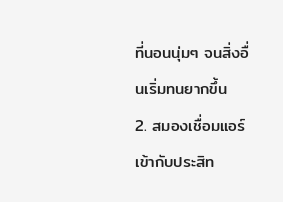ที่นอนนุ่มๆ จนสิ่งอื่นเริ่มทนยากขึ้น
2. สมองเชื่อมแอร์เข้ากับประสิท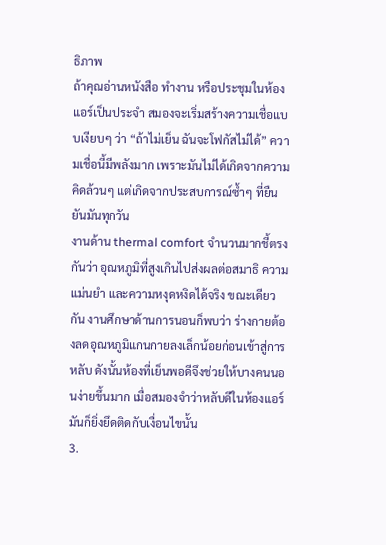ธิภาพ
ถ้าคุณอ่านหนังสือ ทำงาน หรือประชุมในห้องแอร์เป็นประจำ สมองจะเริ่มสร้างความเชื่อแบบเงียบๆ ว่า “ถ้าไม่เย็น ฉันจะโฟกัสไม่ได้” ความเชื่อนี้มีพลังมาก เพราะมันไม่ได้เกิดจากความคิดล้วนๆ แต่เกิดจากประสบการณ์ซ้ำๆ ที่ยืนยันมันทุกวัน
งานด้าน thermal comfort จำนวนมากชี้ตรงกันว่า อุณหภูมิที่สูงเกินไปส่งผลต่อสมาธิ ความแม่นยำ และความหงุดหงิดได้จริง ขณะเดียวกัน งานศึกษาด้านการนอนก็พบว่า ร่างกายต้องลดอุณหภูมิแกนกายลงเล็กน้อยก่อนเข้าสู่การหลับ ดังนั้นห้องที่เย็นพอดีจึงช่วยให้บางคนนอนง่ายขึ้นมาก เมื่อสมองจำว่าหลับดีในห้องแอร์ มันก็ยิ่งยึดติดกับเงื่อนไขนั้น
3.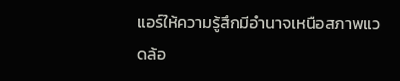แอร์ให้ความรู้สึกมีอำนาจเหนือสภาพแวดล้อ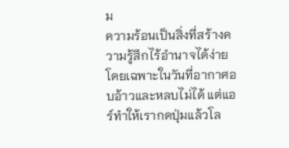ม
ความร้อนเป็นสิ่งที่สร้างความรู้สึกไร้อำนาจได้ง่าย โดยเฉพาะในวันที่อากาศอบอ้าวและหลบไม่ได้ แต่แอร์ทำให้เรากดปุ่มแล้วโล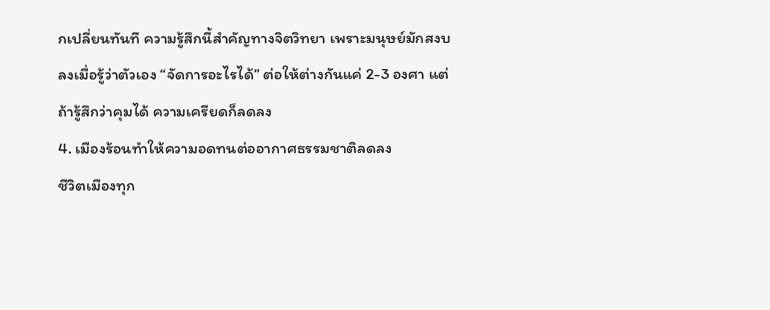กเปลี่ยนทันที ความรู้สึกนี้สำคัญทางจิตวิทยา เพราะมนุษย์มักสงบลงเมื่อรู้ว่าตัวเอง “จัดการอะไรได้” ต่อให้ต่างกันแค่ 2-3 องศา แต่ถ้ารู้สึกว่าคุมได้ ความเครียดก็ลดลง
4. เมืองร้อนทำให้ความอดทนต่ออากาศธรรมชาติลดลง
ชีวิตเมืองทุก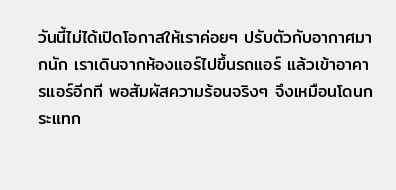วันนี้ไม่ได้เปิดโอกาสให้เราค่อยๆ ปรับตัวกับอากาศมากนัก เราเดินจากห้องแอร์ไปขึ้นรถแอร์ แล้วเข้าอาคารแอร์อีกที พอสัมผัสความร้อนจริงๆ จึงเหมือนโดนกระแทก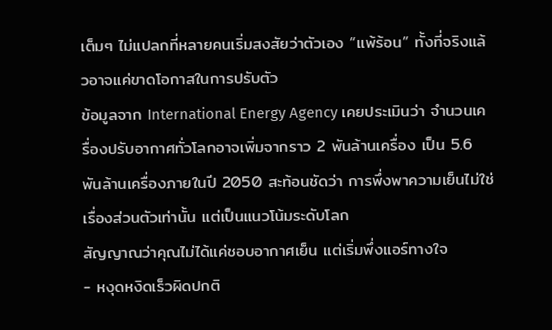เต็มๆ ไม่แปลกที่หลายคนเริ่มสงสัยว่าตัวเอง “แพ้ร้อน” ทั้งที่จริงแล้วอาจแค่ขาดโอกาสในการปรับตัว
ข้อมูลจาก International Energy Agency เคยประเมินว่า จำนวนเครื่องปรับอากาศทั่วโลกอาจเพิ่มจากราว 2 พันล้านเครื่อง เป็น 5.6 พันล้านเครื่องภายในปี 2050 สะท้อนชัดว่า การพึ่งพาความเย็นไม่ใช่เรื่องส่วนตัวเท่านั้น แต่เป็นแนวโน้มระดับโลก
สัญญาณว่าคุณไม่ได้แค่ชอบอากาศเย็น แต่เริ่มพึ่งแอร์ทางใจ
- หงุดหงิดเร็วผิดปกติ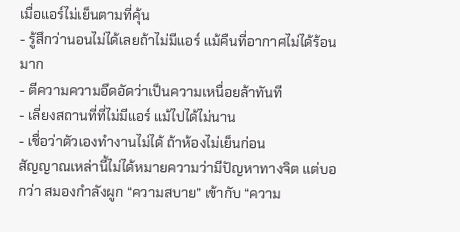เมื่อแอร์ไม่เย็นตามที่คุ้น
- รู้สึกว่านอนไม่ได้เลยถ้าไม่มีแอร์ แม้คืนที่อากาศไม่ได้ร้อนมาก
- ตีความความอึดอัดว่าเป็นความเหนื่อยล้าทันที
- เลี่ยงสถานที่ที่ไม่มีแอร์ แม้ไปได้ไม่นาน
- เชื่อว่าตัวเองทำงานไม่ได้ ถ้าห้องไม่เย็นก่อน
สัญญาณเหล่านี้ไม่ได้หมายความว่ามีปัญหาทางจิต แต่บอกว่า สมองกำลังผูก “ความสบาย” เข้ากับ “ความ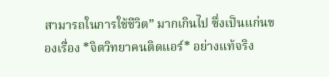สามารถในการใช้ชีวิต” มากเกินไป ซึ่งเป็นแก่นของเรื่อง *จิตวิทยาคนติดแอร์* อย่างแท้จริง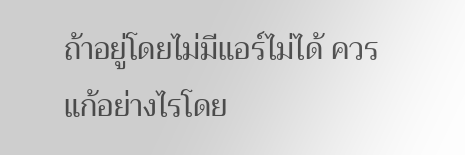ถ้าอยู่โดยไม่มีแอร์ไม่ได้ ควรแก้อย่างไรโดย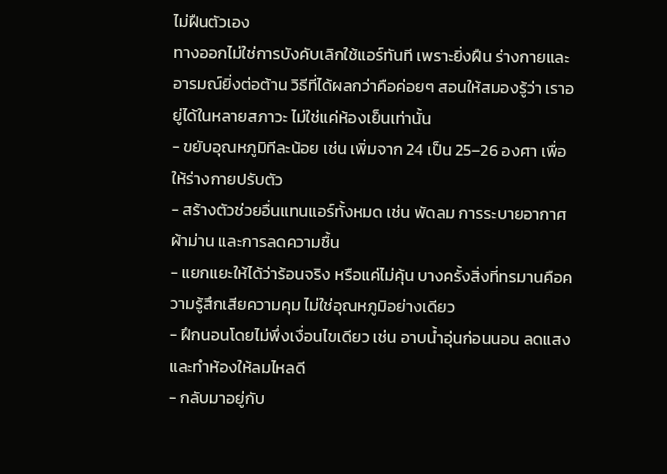ไม่ฝืนตัวเอง
ทางออกไม่ใช่การบังคับเลิกใช้แอร์ทันที เพราะยิ่งฝืน ร่างกายและอารมณ์ยิ่งต่อต้าน วิธีที่ได้ผลกว่าคือค่อยๆ สอนให้สมองรู้ว่า เราอยู่ได้ในหลายสภาวะ ไม่ใช่แค่ห้องเย็นเท่านั้น
- ขยับอุณหภูมิทีละน้อย เช่น เพิ่มจาก 24 เป็น 25–26 องศา เพื่อให้ร่างกายปรับตัว
- สร้างตัวช่วยอื่นแทนแอร์ทั้งหมด เช่น พัดลม การระบายอากาศ ผ้าม่าน และการลดความชื้น
- แยกแยะให้ได้ว่าร้อนจริง หรือแค่ไม่คุ้น บางครั้งสิ่งที่ทรมานคือความรู้สึกเสียความคุม ไม่ใช่อุณหภูมิอย่างเดียว
- ฝึกนอนโดยไม่พึ่งเงื่อนไขเดียว เช่น อาบน้ำอุ่นก่อนนอน ลดแสง และทำห้องให้ลมไหลดี
- กลับมาอยู่กับ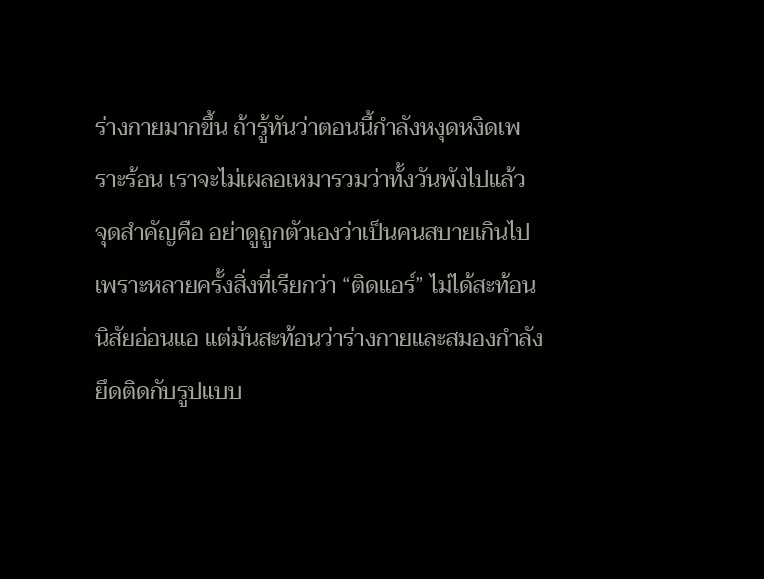ร่างกายมากขึ้น ถ้ารู้ทันว่าตอนนี้กำลังหงุดหงิดเพราะร้อน เราจะไม่เผลอเหมารวมว่าทั้งวันพังไปแล้ว
จุดสำคัญคือ อย่าดูถูกตัวเองว่าเป็นคนสบายเกินไป เพราะหลายครั้งสิ่งที่เรียกว่า “ติดแอร์” ไม่ได้สะท้อนนิสัยอ่อนแอ แต่มันสะท้อนว่าร่างกายและสมองกำลังยึดติดกับรูปแบบ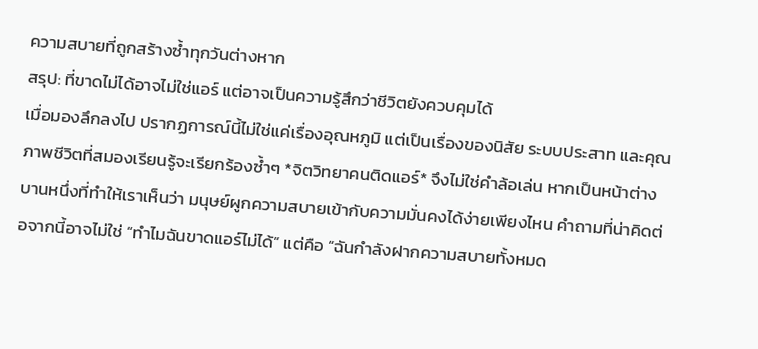ความสบายที่ถูกสร้างซ้ำทุกวันต่างหาก
สรุป: ที่ขาดไม่ได้อาจไม่ใช่แอร์ แต่อาจเป็นความรู้สึกว่าชีวิตยังควบคุมได้
เมื่อมองลึกลงไป ปรากฏการณ์นี้ไม่ใช่แค่เรื่องอุณหภูมิ แต่เป็นเรื่องของนิสัย ระบบประสาท และคุณภาพชีวิตที่สมองเรียนรู้จะเรียกร้องซ้ำๆ *จิตวิทยาคนติดแอร์* จึงไม่ใช่คำล้อเล่น หากเป็นหน้าต่างบานหนึ่งที่ทำให้เราเห็นว่า มนุษย์ผูกความสบายเข้ากับความมั่นคงได้ง่ายเพียงไหน คำถามที่น่าคิดต่อจากนี้อาจไม่ใช่ “ทำไมฉันขาดแอร์ไม่ได้” แต่คือ “ฉันกำลังฝากความสบายทั้งหมด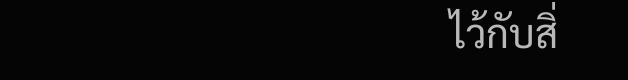ไว้กับสิ่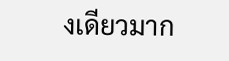งเดียวมาก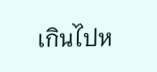เกินไปห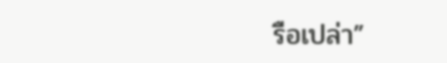รือเปล่า”